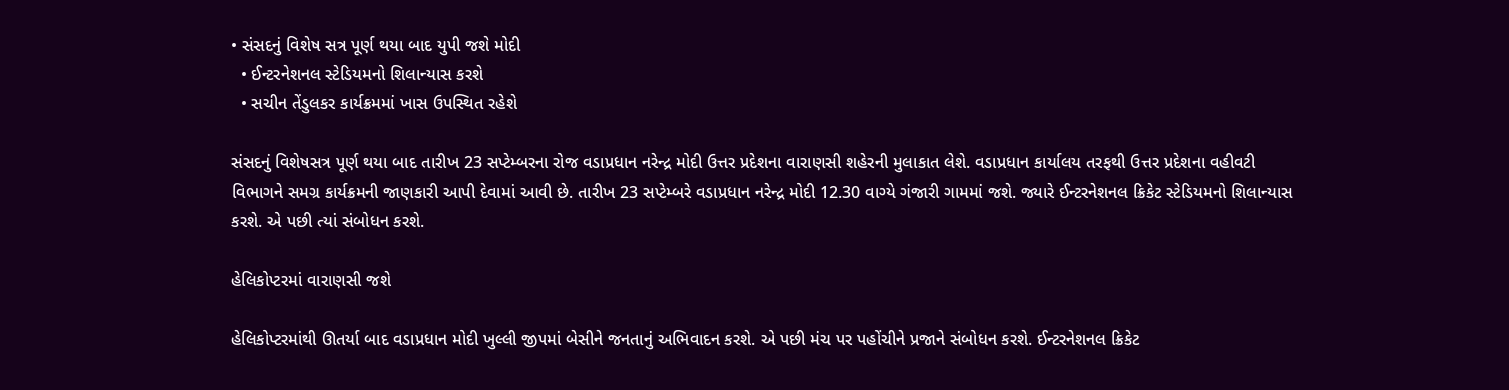• સંસદનું વિશેષ સત્ર પૂર્ણ થયા બાદ યુપી જશે મોદી
  • ઈન્ટરનેશનલ સ્ટેડિયમનો શિલાન્યાસ કરશે
  • સચીન તેંડુલકર કાર્યક્રમમાં ખાસ ઉપસ્થિત રહેશે

સંસદનું વિશેષસત્ર પૂર્ણ થયા બાદ તારીખ 23 સપ્ટેમ્બરના રોજ વડાપ્રધાન નરેન્દ્ર મોદી ઉત્તર પ્રદેશના વારાણસી શહેરની મુલાકાત લેશે. વડાપ્રધાન કાર્યાલય તરફથી ઉત્તર પ્રદેશના વહીવટી વિભાગને સમગ્ર કાર્યક્રમની જાણકારી આપી દેવામાં આવી છે. તારીખ 23 સપ્ટેમ્બરે વડાપ્રધાન નરેન્દ્ર મોદી 12.30 વાગ્યે ગંજારી ગામમાં જશે. જ્યારે ઈન્ટરનેશનલ ક્રિકેટ સ્ટેડિયમનો શિલાન્યાસ કરશે. એ પછી ત્યાં સંબોધન કરશે.

હેલિકોપ્ટરમાં વારાણસી જશે

હેલિકોપ્ટરમાંથી ઊતર્યા બાદ વડાપ્રધાન મોદી ખુલ્લી જીપમાં બેસીને જનતાનું અભિવાદન કરશે. એ પછી મંચ પર પહોંચીને પ્રજાને સંબોધન કરશે. ઈન્ટરનેશનલ ક્રિકેટ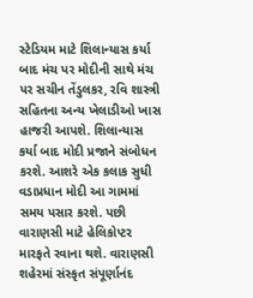સ્ટેડિયમ માટે શિલાન્યાસ કર્યા બાદ મંચ પર મોદીની સાથે મંચ પર સચીન તેંડુલકર, રવિ શાસ્ત્રી સહિતના અન્ય ખેલાડીઓ ખાસ હાજરી આપશે. શિલાન્યાસ કર્યા બાદ મોદી પ્રજાને સંબોધન કરશે. આશરે એક કલાક સુધી વડાપ્રધાન મોદી આ ગામમાં સમય પસાર કરશે. પછી વારાણસી માટે હેલિકોપ્ટર મારફતે રવાના થશે. વારાણસી શહેરમાં સંસ્કૃત સંપૂર્ણાનંદ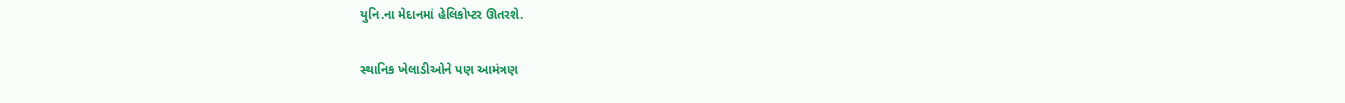યુનિ.ના મેદાનમાં હેલિકોપ્ટર ઊતરશે.

સ્થાનિક ખેલાડીઓને પણ આમંત્રણ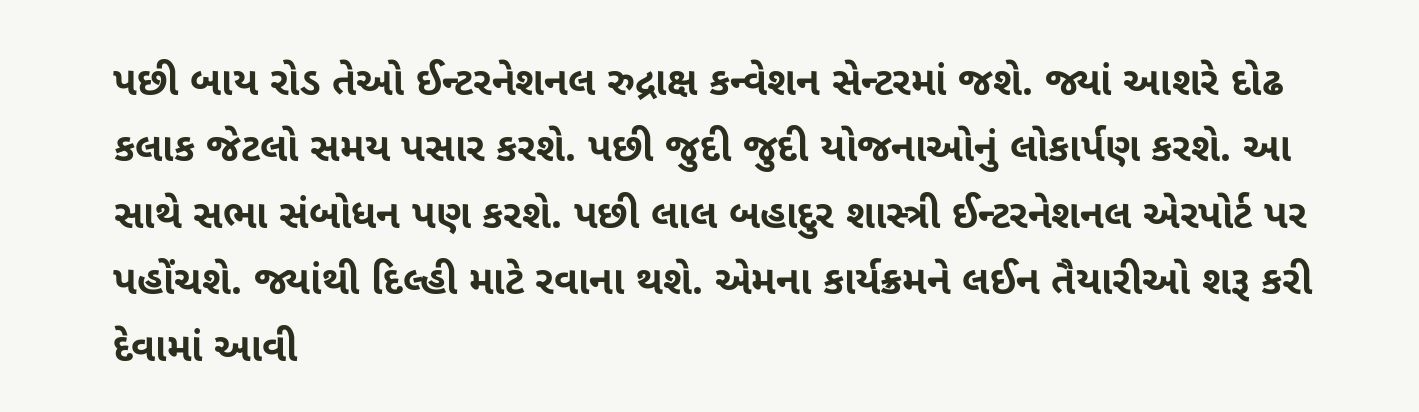પછી બાય રોડ તેઓ ઈન્ટરનેશનલ રુદ્રાક્ષ કન્વેશન સેન્ટરમાં જશે. જ્યાં આશરે દોઢ કલાક જેટલો સમય પસાર કરશે. પછી જુદી જુદી યોજનાઓનું લોકાર્પણ કરશે. આ સાથે સભા સંબોધન પણ કરશે. પછી લાલ બહાદુર શાસ્ત્રી ઈન્ટરનેશનલ એરપોર્ટ પર પહોંચશે. જ્યાંથી દિલ્હી માટે રવાના થશે. એમના કાર્યક્રમને લઈન તૈયારીઓ શરૂ કરી દેવામાં આવી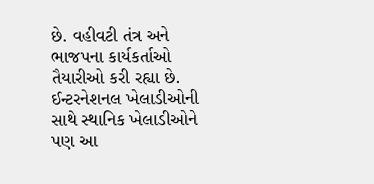છે. વહીવટી તંત્ર અને ભાજપના કાર્યકર્તાઓ તૈયારીઓ કરી રહ્યા છે. ઈન્ટરનેશનલ ખેલાડીઓની સાથે સ્થાનિક ખેલાડીઓને પણ આ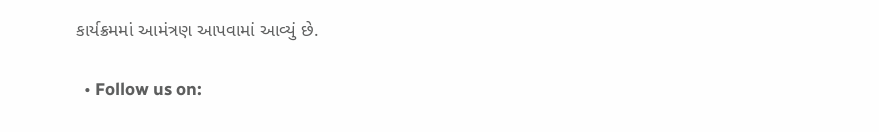કાર્યક્રમમાં આમંત્રણ આપવામાં આવ્યું છે.

  • Follow us on: